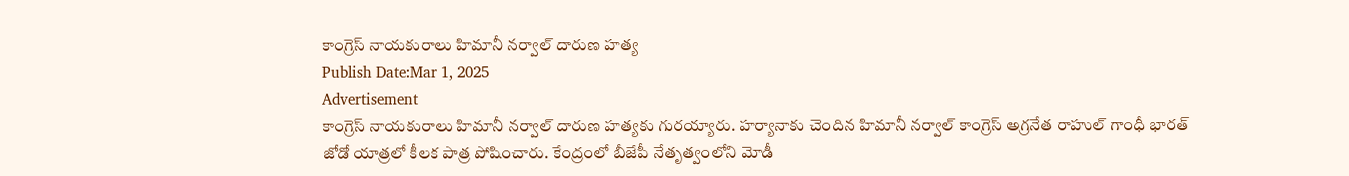కాంగ్రెస్ నాయకురాలు హిమానీ నర్వాల్ దారుణ హత్య
Publish Date:Mar 1, 2025
Advertisement
కాంగ్రెస్ నాయకురాలు హిమానీ నర్వాల్ దారుణ హత్యకు గురయ్యారు. హర్యానాకు చెందిన హిమానీ నర్వాల్ కాంగ్రెస్ అగ్రనేత రాహుల్ గాంధీ భారత్ జోడో యాత్రలో కీలక పాత్ర పోషించారు. కేంద్రంలో బీజేపీ నేతృత్వంలోని మోడీ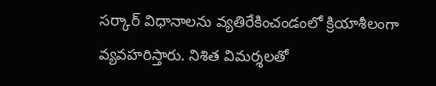సర్కార్ విధానాలను వ్యతిరేకించండంలో క్రియాశీలంగా వ్యవహరిస్తారు. నిశిత విమర్శలతో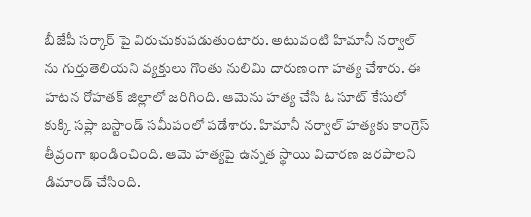బీజేపీ సర్కార్ పై విరుచుకుపడుతుంటారు. అటువంటి హిమానీ నర్వాల్ ను గుర్తుతెలియని వ్యక్తులు గొంతు నులిమి దారుణంగా హత్య చేశారు. ఈ హటన రోహతక్ జిల్లాలో జరిగింది. ఆమెను హత్య చేసి ఓ సూట్ కేసులో కుక్కి సప్లా బస్టాండ్ సమీపంలో పడేశారు. హిమానీ నర్వాల్ హత్యకు కాంగ్రెస్ తీవ్రంగా ఖండించింది. ఆమె హత్యపై ఉన్నత స్థాయి విచారణ జరపాలని డిమాండ్ చేసింది.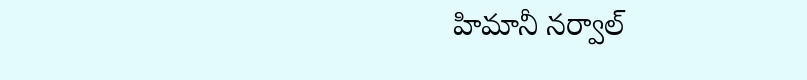హిమానీ నర్వాల్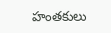హంతకులు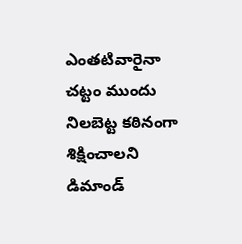ఎంతటివారైనా చట్టం ముందు నిలబెట్ట కఠినంగా శిక్షించాలని డిమాండ్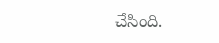చేసింది.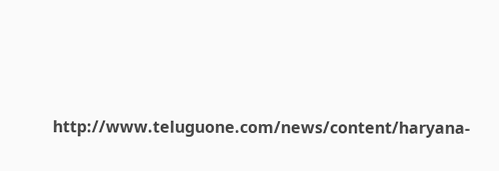http://www.teluguone.com/news/content/haryana-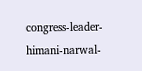congress-leader-himani-narwal-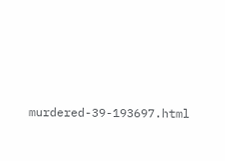murdered-39-193697.html